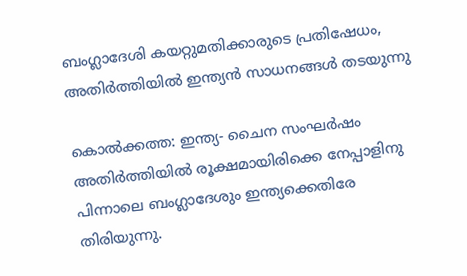ബംഗ്ലാദേശി കയറ്റുമതിക്കാരുടെ പ്രതിഷേധം, അതിര്‍ത്തിയില്‍ ഇന്ത്യന്‍ സാധനങ്ങള്‍ തടയുന്നു

കൊല്‍ക്കത്ത: ഇന്ത്യ- ചൈന സംഘര്‍ഷം അതിര്‍ത്തിയില്‍ രൂക്ഷമായിരിക്കെ നേപ്പാളിനു പിന്നാലെ ബംഗ്ലാദേശും ഇന്ത്യക്കെതിരേ തിരിയുന്നു.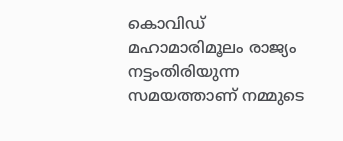കൊവിഡ് മഹാമാരിമൂലം രാജ്യം നട്ടംതിരിയുന്ന സമയത്താണ് നമ്മുടെ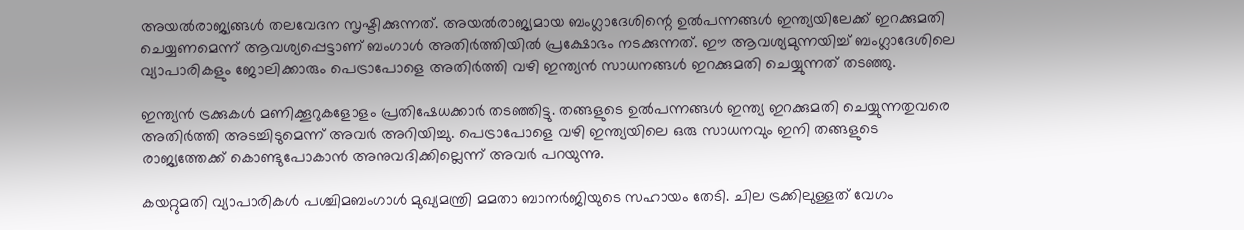അയല്‍രാജ്യങ്ങള്‍ തലവേദന സൃഷ്ടിക്കുന്നത്. അയല്‍രാജ്യമായ ബംഗ്ലാദേശിന്റെ ഉല്‍പന്നങ്ങള്‍ ഇന്ത്യയിലേക്ക് ഇറക്കുമതി ചെയ്യണമെന്ന് ആവശ്യപ്പെട്ടാണ് ബംഗാള്‍ അതിര്‍ത്തിയില്‍ പ്രക്ഷോഭം നടക്കുന്നത്. ഈ ആവശ്യമുന്നയിച്ച് ബംഗ്ലാദേശിലെ വ്യാപാരികളും ജോലിക്കാരും പെട്രാപോളെ അതിര്‍ത്തി വഴി ഇന്ത്യന്‍ സാധനങ്ങള്‍ ഇറക്കുമതി ചെയ്യുന്നത് തടഞ്ഞു.

ഇന്ത്യന്‍ ട്രക്കുകള്‍ മണിക്കൂറുകളോളം പ്രതിഷേധക്കാര്‍ തടഞ്ഞിട്ടു. തങ്ങളുടെ ഉല്‍പന്നങ്ങള്‍ ഇന്ത്യ ഇറക്കുമതി ചെയ്യുന്നതുവരെ അതിര്‍ത്തി അടച്ചിടുമെന്ന് അവര്‍ അറിയിച്ചു. പെട്രാപോളെ വഴി ഇന്ത്യയിലെ ഒരു സാധനവും ഇനി തങ്ങളുടെ രാജ്യത്തേക്ക് കൊണ്ടുപോകാന്‍ അനുവദിക്കില്ലെന്ന് അവര്‍ പറയുന്നു.

കയറ്റുമതി വ്യാപാരികള്‍ പശ്ചിമബംഗാള്‍ മുഖ്യമന്ത്രി മമതാ ബാനര്‍ജിയുടെ സഹായം തേടി. ചില ട്രക്കിലുള്ളത് വേഗം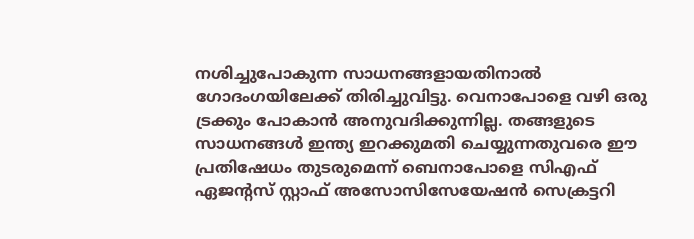നശിച്ചുപോകുന്ന സാധനങ്ങളായതിനാല്‍ ഗോദംഗയിലേക്ക് തിരിച്ചുവിട്ടു. വെനാപോളെ വഴി ഒരു ട്രക്കും പോകാന്‍ അനുവദിക്കുന്നില്ല. തങ്ങളുടെ സാധനങ്ങള്‍ ഇന്ത്യ ഇറക്കുമതി ചെയ്യുന്നതുവരെ ഈ പ്രതിഷേധം തുടരുമെന്ന് ബെനാപോളെ സിഎഫ് ഏജന്റസ് സ്റ്റാഫ് അസോസിസേയേഷന്‍ സെക്രട്ടറി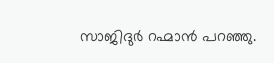സാജിദുര്‍ റഹ്മാന്‍ പറഞ്ഞു.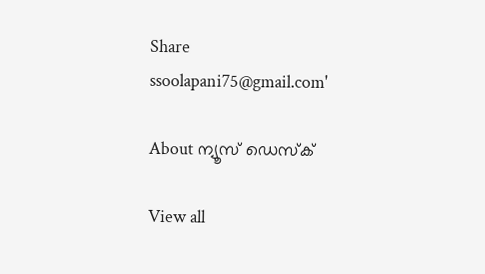Share
ssoolapani75@gmail.com'

About ന്യൂസ് ഡെസ്ക്

View all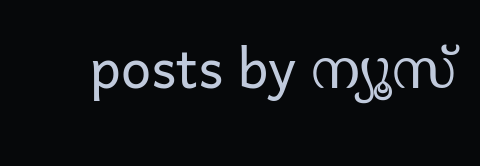posts by ന്യൂസ്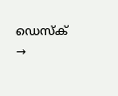ഡെസ്ക് →